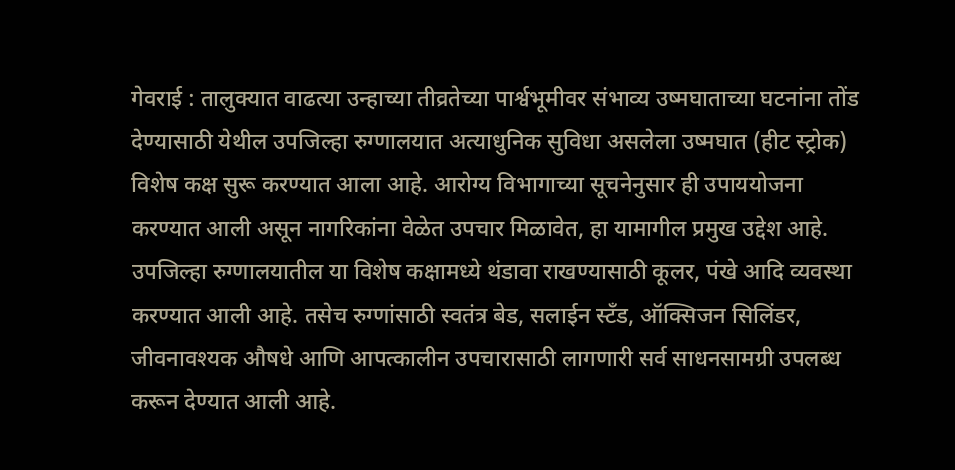गेवराई : तालुक्यात वाढत्या उन्हाच्या तीव्रतेच्या पार्श्वभूमीवर संभाव्य उष्मघाताच्या घटनांना तोंड देण्यासाठी येथील उपजिल्हा रुग्णालयात अत्याधुनिक सुविधा असलेला उष्मघात (हीट स्ट्रोक) विशेष कक्ष सुरू करण्यात आला आहे. आरोग्य विभागाच्या सूचनेनुसार ही उपाययोजना करण्यात आली असून नागरिकांना वेळेत उपचार मिळावेत, हा यामागील प्रमुख उद्देश आहे.
उपजिल्हा रुग्णालयातील या विशेष कक्षामध्ये थंडावा राखण्यासाठी कूलर, पंखे आदि व्यवस्था करण्यात आली आहे. तसेच रुग्णांसाठी स्वतंत्र बेड, सलाईन स्टँड, ऑक्सिजन सिलिंडर, जीवनावश्यक औषधे आणि आपत्कालीन उपचारासाठी लागणारी सर्व साधनसामग्री उपलब्ध करून देण्यात आली आहे.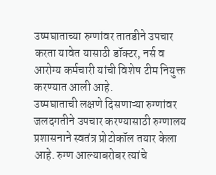उष्मघाताच्या रुग्णांवर तातडीने उपचार करता यावेत यासाठी डॉक्टर, नर्स व आरोग्य कर्मचारी यांची विशेष टीम नियुक्त करण्यात आली आहे.
उष्मघाताची लक्षणे दिसणाऱ्या रुग्णांवर जलदगतीने उपचार करण्यासाठी रुग्णालय प्रशासनाने स्वतंत्र प्रोटोकॉल तयार केला आहे. रुग्ण आल्याबरोबर त्यांचे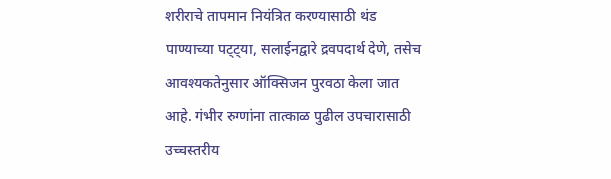शरीराचे तापमान नियंत्रित करण्यासाठी थंड पाण्याच्या पट्ट्या, सलाईनद्वारे द्रवपदार्थ देणे, तसेच आवश्यकतेनुसार ऑक्सिजन पुरवठा केला जात आहे. गंभीर रुग्णांना तात्काळ पुढील उपचारासाठी उच्चस्तरीय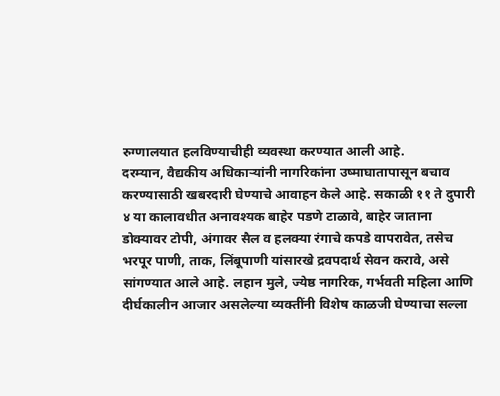रुग्णालयात हलविण्याचीही व्यवस्था करण्यात आली आहे.
दरम्यान, वैद्यकीय अधिकाऱ्यांनी नागरिकांना उष्माघातापासून बचाव करण्यासाठी खबरदारी घेण्याचे आवाहन केले आहे. सकाळी ११ ते दुपारी ४ या कालावधीत अनावश्यक बाहेर पडणे टाळावे, बाहेर जाताना डोक्यावर टोपी, अंगावर सैल व हलक्या रंगाचे कपडे वापरावेत, तसेच भरपूर पाणी, ताक, लिंबूपाणी यांसारखे द्रवपदार्थ सेवन करावे, असे सांगण्यात आले आहे. लहान मुले, ज्येष्ठ नागरिक, गर्भवती महिला आणि दीर्घकालीन आजार असलेल्या व्यक्तींनी विशेष काळजी घेण्याचा सल्ला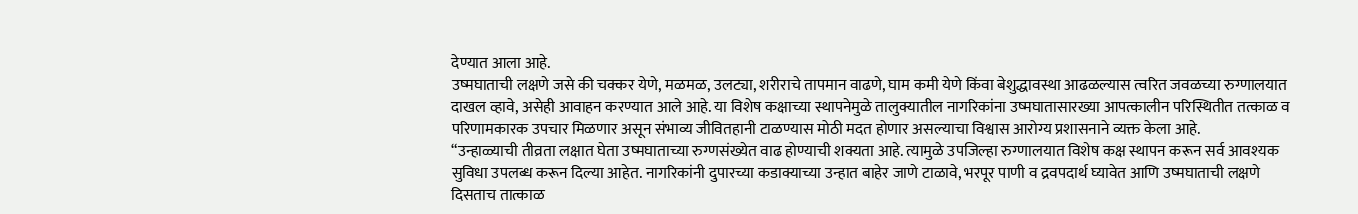देण्यात आला आहे.
उष्मघाताची लक्षणे जसे की चक्कर येणे, मळमळ, उलट्या, शरीराचे तापमान वाढणे, घाम कमी येणे किंवा बेशुद्धावस्था आढळल्यास त्वरित जवळच्या रुग्णालयात दाखल व्हावे, असेही आवाहन करण्यात आले आहे. या विशेष कक्षाच्या स्थापनेमुळे तालुक्यातील नागरिकांना उष्मघातासारख्या आपत्कालीन परिस्थितीत तत्काळ व परिणामकारक उपचार मिळणार असून संभाव्य जीवितहानी टाळण्यास मोठी मदत होणार असल्याचा विश्वास आरोग्य प्रशासनाने व्यक्त केला आहे.
“उन्हाळ्याची तीव्रता लक्षात घेता उष्मघाताच्या रुग्णसंख्येत वाढ होण्याची शक्यता आहे. त्यामुळे उपजिल्हा रुग्णालयात विशेष कक्ष स्थापन करून सर्व आवश्यक सुविधा उपलब्ध करून दिल्या आहेत. नागरिकांनी दुपारच्या कडाक्याच्या उन्हात बाहेर जाणे टाळावे, भरपूर पाणी व द्रवपदार्थ घ्यावेत आणि उष्मघाताची लक्षणे दिसताच तात्काळ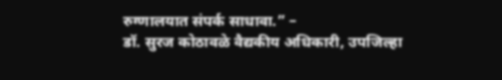रुग्णालयात संपर्क साधावा.” –
डॉ. सुरज कोठावळे वैद्यकीय अधिकारी, उपजिल्हा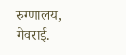रुग्णालय, गेवराई.